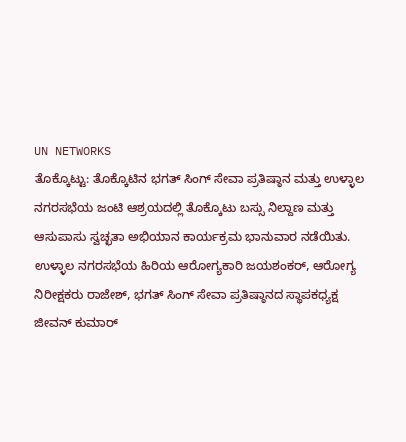UN NETWORKS
ತೊಕ್ಕೊಟ್ಟು: ತೊಕ್ಕೊಟಿನ ಭಗತ್ ಸಿಂಗ್ ಸೇವಾ ಪ್ರತಿಷ್ಠಾನ ಮತ್ತು ಉಳ್ಳಾಲ ನಗರಸಭೆಯ ಜಂಟಿ ಆಶ್ರಯದಲ್ಲಿ ತೊಕ್ಕೊಟು ಬಸ್ಸು ನಿಲ್ದಾಣ ಮತ್ತು ಆಸುಪಾಸು ಸ್ವಚ್ಛತಾ ಅಭಿಯಾನ ಕಾರ್ಯಕ್ರಮ ಭಾನುವಾರ ನಡೆಯಿತು.
ಉಳ್ಳಾಲ ನಗರಸಭೆಯ ಹಿರಿಯ ಆರೋಗ್ಯಕಾರಿ ಜಯಶಂಕರ್, ಆರೋಗ್ಯ ನಿರೀಕ್ಷಕರು ರಾಜೇಶ್, ಭಗತ್ ಸಿಂಗ್ ಸೇವಾ ಪ್ರತಿಷ್ಠಾನದ ಸ್ಥಾಪಕಧ್ಯಕ್ಷ ಜೀವನ್ ಕುಮಾರ್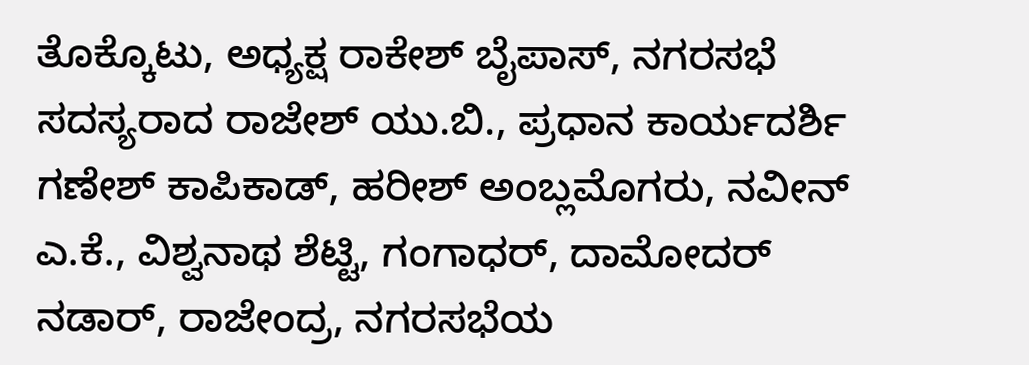ತೊಕ್ಕೊಟು, ಅಧ್ಯಕ್ಷ ರಾಕೇಶ್ ಬೈಪಾಸ್, ನಗರಸಭೆ ಸದಸ್ಯರಾದ ರಾಜೇಶ್ ಯು.ಬಿ., ಪ್ರಧಾನ ಕಾರ್ಯದರ್ಶಿ ಗಣೇಶ್ ಕಾಪಿಕಾಡ್, ಹರೀಶ್ ಅಂಬ್ಲಮೊಗರು, ನವೀನ್ ಎ.ಕೆ., ವಿಶ್ವನಾಥ ಶೆಟ್ಟಿ, ಗಂಗಾಧರ್, ದಾಮೋದರ್ ನಡಾರ್, ರಾಜೇಂದ್ರ, ನಗರಸಭೆಯ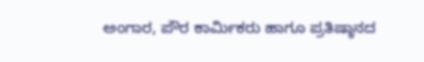ಅಂಗಾರ, ಪೌರ ಕಾರ್ಮಿಕರು ಹಾಗೂ ಪ್ರತಿಷ್ಠಾನದ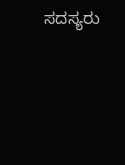ಸದಸ್ಯರು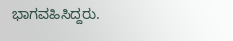ಭಾಗವಹಿಸಿದ್ದರು.